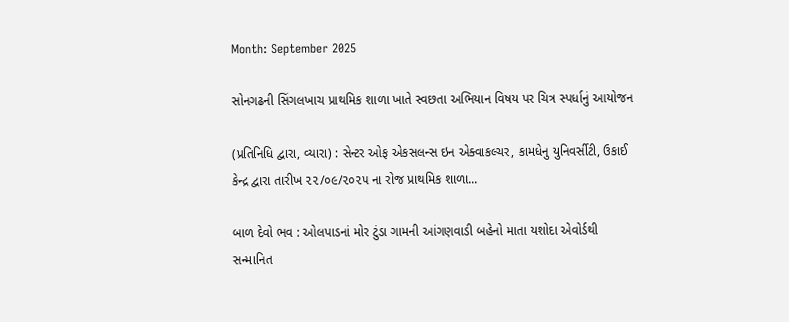Month: September 2025

સોનગઢની સિંગલખાચ પ્રાથમિક શાળા ખાતે સ્વછતા અભિયાન વિષય પર ચિત્ર સ્પર્ધાનું આયોજન

(પ્રતિનિધિ દ્વારા, વ્યારા) : સેન્ટર ઓફ એકસલન્સ ઇન એક્વાકલ્ચર, કામધેનુ યુનિવર્સીટી, ઉકાઈ કેન્દ્ર દ્વારા તારીખ ૨૨/૦૯/૨૦૨૫ ના રોજ પ્રાથમિક શાળા...

બાળ દેવો ભવ : ઓલપાડનાં મોર ટુંડા ગામની આંગણવાડી બહેનો માતા યશોદા એવોર્ડથી સન્માનિત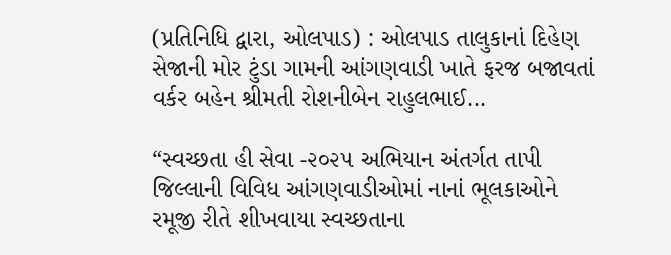(પ્રતિનિધિ દ્વારા, ઓલપાડ) : ઓલપાડ તાલુકાનાં દિહેણ સેજાની મોર ટુંડા ગામની આંગણવાડી ખાતે ફરજ બજાવતાં વર્કર બહેન શ્રીમતી રોશનીબેન રાહુલભાઈ...

“સ્વચ્છતા હી સેવા -૨૦૨૫ અભિયાન અંતર્ગત તાપી જિલ્લાની વિવિધ આંગણવાડીઓમાં નાનાં ભૂલકાઓને રમૂજી રીતે શીખવાયા સ્વચ્છતાના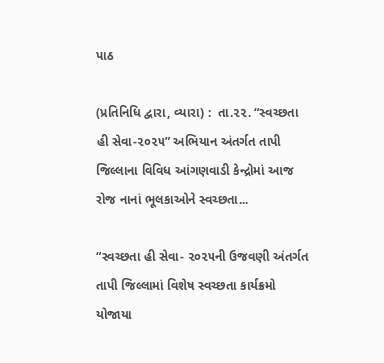પાઠ

(પ્રતિનિધિ દ્વારા, વ્યારા) :  તા.૨૨. “સ્વચ્છતા હી સેવા-૨૦૨૫” અભિયાન અંતર્ગત તાપી જિલ્લાના વિવિધ આંગણવાડી કેન્દ્રોમાં આજ રોજ નાનાં ભૂલકાઓને સ્વચ્છતા...

“સ્વચ્છતા હી સેવા- ૨૦૨૫ની ઉજવણી અંતર્ગત તાપી જિલ્લામાં વિશેષ સ્વચ્છતા કાર્યક્રમો યોજાયા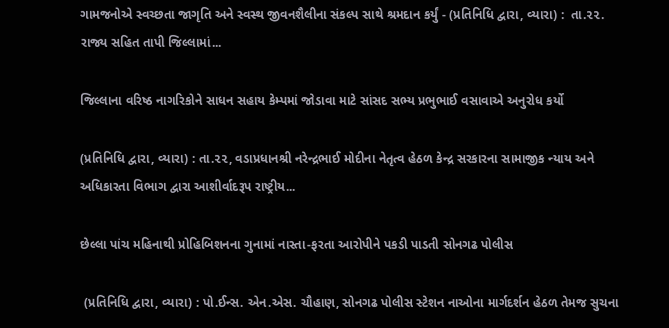ગામજનોએ સ્વચ્છતા જાગૃતિ અને સ્વસ્થ જીવનશૈલીના સંકલ્પ સાથે શ્રમદાન કર્યું - (પ્રતિનિધિ દ્વારા, વ્યારા) :  તા.૨૨. રાજ્ય સહિત તાપી જિલ્લામાં...

જિલ્લાના વરિષ્ઠ નાગરિકોને સાધન સહાય કેમ્પમાં જોડાવા માટે સાંસદ સભ્ય પ્રભુભાઈ વસાવાએ અનુરોધ કર્યો

(પ્રતિનિધિ દ્વારા, વ્યારા) : તા.૨૨, વડાપ્રધાનશ્રી નરેન્દ્રભાઈ મોદીના નેતૃત્વ હેઠળ કેન્દ્ર સરકારના સામાજીક ન્યાય અને અધિકારતા વિભાગ દ્વારા આશીર્વાદરૂપ રાષ્ટ્રીય...

છેલ્લા પાંચ મહિનાથી પ્રોહિબિશનના ગુનામાં નાસ્તા-ફરતા આરોપીને પકડી પાડતી સોનગઢ પોલીસ

 (પ્રતિનિધિ દ્વારા, વ્યારા) : પો.ઈન્સ. એન.એસ. ચૌહાણ, સોનગઢ પોલીસ સ્ટેશન નાઓના માર્ગદર્શન હેઠળ તેમજ સુચના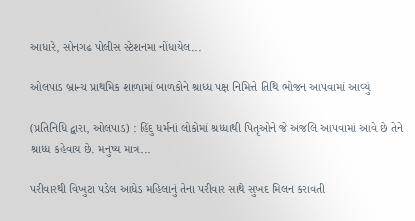આધારે, સોનગઢ પોલીસ સ્ટેશનમા નોંધાયેલ...

ઓલપાડ બ્રાન્ચ પ્રાથમિક શાળામાં બાળકોને શ્રાધ્ધ પક્ષ નિમિત્તે તિથિ ભોજન આપવામાં આવ્યું

(પ્રતિનિધિ દ્વારા, ઓલપાડ) : હિંદુ ધર્મનાં લોકોમાં શ્રધ્ધાથી પિતૃઓને જે અંજલિ આપવામાં આવે છે તેને શ્રાધ્ધ કહેવાય છે. મનુષ્ય માત્ર...

પરીવારથી વિખુટા પડેલ આધેડ મહિલાનું તેના પરીવાર સાથે સુખદ મિલન કરાવતી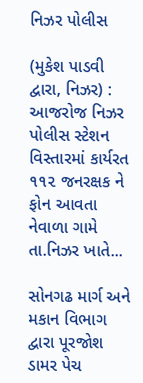નિઝર પોલીસ

(મુકેશ પાડવી દ્વારા, નિઝર) : આજરોજ નિઝર પોલીસ સ્ટેશન વિસ્તારમાં કાર્યરત ૧૧૨ જનરક્ષક ને ફોન આવતા નેવાળા ગામે તા.નિઝર ખાતે...

સોનગઢ માર્ગ અને મકાન વિભાગ દ્વારા પૂરજોશ ડામર પેચ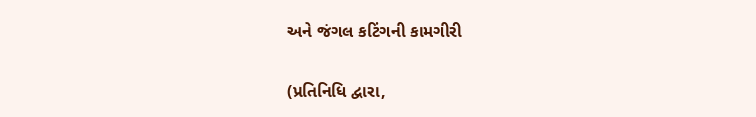અને જંગલ કટિંગની કામગીરી

(પ્રતિનિધિ દ્વારા,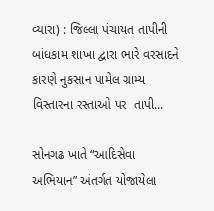વ્યારા) : જિલ્લા પંચાયત તાપીની બાંધકામ શાખા દ્વારા ભારે વરસાદને કારણે નુકસાન પામેલ ગ્રામ્ય વિસ્તારના રસ્તાઓ પર  તાપી...

સોનગઢ ખાતે “આદિસેવા અભિયાન” અંતર્ગત યોજાયેલા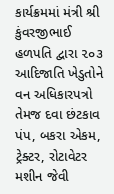કાર્યક્રમમાં મંત્રી શ્રી કુંવરજીભાઈ હળપતિ દ્વારા ૨૦૩ આદિજાતિ ખેડુતોને વન અધિકારપત્રો તેમજ દવા છંટકાવ પંપ, બકરા એકમ, ટ્રેક્ટર, રોટાવેટર મશીન જેવી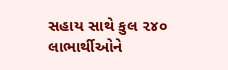સહાય સાથે કુલ ૨૪૦ લાભાર્થીઓને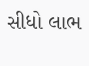સીધો લાભ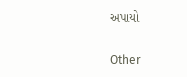અપાયો

Other